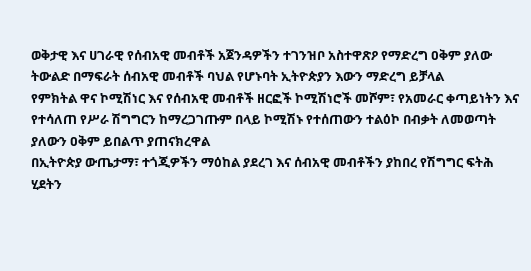ወቅታዊ እና ሀገራዊ የሰብአዊ መብቶች አጀንዳዎችን ተገንዝቦ አስተዋጽዖ የማድረግ ዐቅም ያለው ትውልድ በማፍራት ሰብአዊ መብቶች ባህል የሆኑባት ኢትዮጵያን እውን ማድረግ ይቻላል
የምክትል ዋና ኮሚሽነር እና የሰብአዊ መብቶች ዘርፎች ኮሚሽነሮች መሾም፣ የአመራር ቀጣይነትን እና የተሳለጠ የሥራ ሽግግርን ከማረጋገጡም በላይ ኮሚሽኑ የተሰጠውን ተልዕኮ በብቃት ለመወጣት ያለውን ዐቅም ይበልጥ ያጠናክረዋል
በኢትዮጵያ ውጤታማ፣ ተጎጂዎችን ማዕከል ያደረገ እና ሰብአዊ መብቶችን ያከበረ የሽግግር ፍትሕ ሂደትን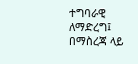ተግባራዊ ለማድረግ፤ በማስረጃ ላይ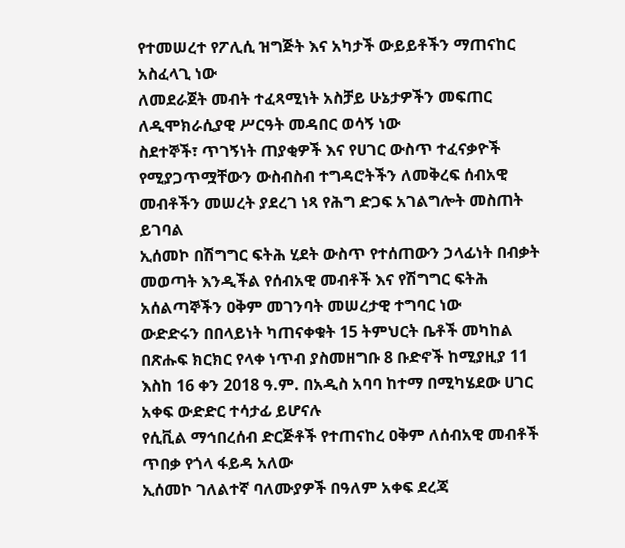የተመሠረተ የፖሊሲ ዝግጅት እና አካታች ውይይቶችን ማጠናከር አስፈላጊ ነው
ለመደራጀት መብት ተፈጻሚነት አስቻይ ሁኔታዎችን መፍጠር ለዲሞክራሲያዊ ሥርዓት መዳበር ወሳኝ ነው
ስደተኞች፣ ጥገኝነት ጠያቂዎች እና የሀገር ውስጥ ተፈናቃዮች የሚያጋጥሟቸውን ውስብስብ ተግዳሮትችን ለመቅረፍ ሰብአዊ መብቶችን መሠረት ያደረገ ነጻ የሕግ ድጋፍ አገልግሎት መስጠት ይገባል
ኢሰመኮ በሽግግር ፍትሕ ሂደት ውስጥ የተሰጠውን ኃላፊነት በብቃት መወጣት እንዲችል የሰብአዊ መብቶች እና የሽግግር ፍትሕ አሰልጣኞችን ዐቅም መገንባት መሠረታዊ ተግባር ነው
ውድድሩን በበላይነት ካጠናቀቁት 15 ትምህርት ቤቶች መካከል በጽሑፍ ክርክር የላቀ ነጥብ ያስመዘግቡ 8 ቡድኖች ከሚያዚያ 11 እስከ 16 ቀን 2018 ዓ.ም. በአዲስ አባባ ከተማ በሚካሄደው ሀገር አቀፍ ውድድር ተሳታፊ ይሆናሉ
የሲቪል ማኅበረሰብ ድርጅቶች የተጠናከረ ዐቅም ለሰብአዊ መብቶች ጥበቃ የጎላ ፋይዳ አለው
ኢሰመኮ ገለልተኛ ባለሙያዎች በዓለም አቀፍ ደረጃ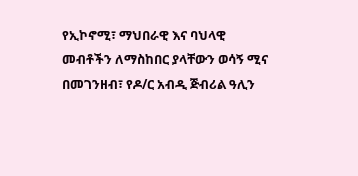የኢኮኖሚ፣ ማህበራዊ እና ባህላዊ መብቶችን ለማስከበር ያላቸውን ወሳኝ ሚና በመገንዘብ፣ የዶ/ር አብዲ ጅብሪል ዓሊን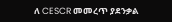ለ CESCR መመረጥ ያደንቃል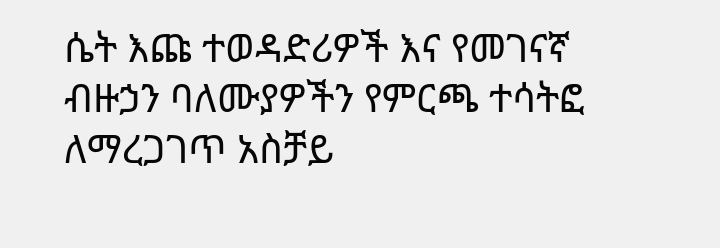ሴት እጩ ተወዳድሪዎች እና የመገናኛ ብዙኃን ባለሙያዎችን የምርጫ ተሳትፎ ለማረጋገጥ አስቻይ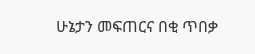ሁኔታን መፍጠርና በቂ ጥበቃ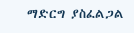ማድርግ ያስፈልጋል